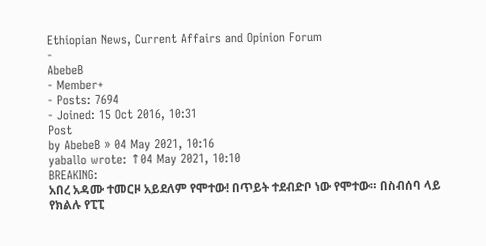Ethiopian News, Current Affairs and Opinion Forum
-
AbebeB
- Member+
- Posts: 7694
- Joined: 15 Oct 2016, 10:31
Post
by AbebeB » 04 May 2021, 10:16
yaballo wrote: ↑04 May 2021, 10:10
BREAKING:
አበረ አዳሙ ተመርዞ አይደለም የሞተው! በጥይት ተደብድቦ ነው የሞተው። በስብሰባ ላይ የክልሉ የፒፒ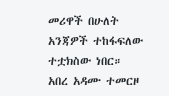መሪዋች በሁለት አንጃዎች ተከፋፍለው ተቷክስው ነበር።
አበረ አዳሙ ተመርዞ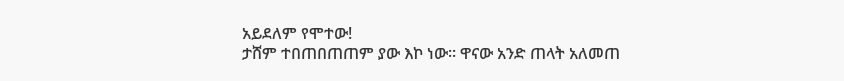አይደለም የሞተው!
ታሸም ተበጠበጠጠም ያው እኮ ነው፡፡ ዋናው አንድ ጠላት አለመጠ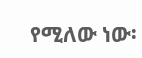የሚለው ነው፡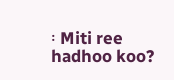፡ Miti ree hadhoo koo?